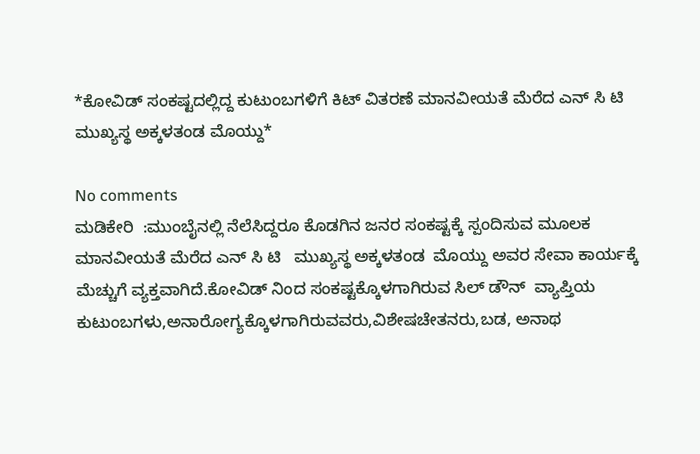*ಕೋವಿಡ್ ಸಂಕಷ್ಟದಲ್ಲಿದ್ದ ಕುಟುಂಬಗಳಿಗೆ ಕಿಟ್ ವಿತರಣೆ ಮಾನವೀಯತೆ ಮೆರೆದ ಎನ್ ಸಿ ಟಿ ಮುಖ್ಯಸ್ಥ ಅಕ್ಕಳತಂಡ ಮೊಯ್ದು*

No comments
ಮಡಿಕೇರಿ  :ಮುಂಬೈನಲ್ಲಿ ನೆಲೆಸಿದ್ದರೂ ಕೊಡಗಿನ ಜನರ ಸಂಕಷ್ಟಕ್ಕೆ ಸ್ಪಂದಿಸುವ ಮೂಲಕ ಮಾನವೀಯತೆ ಮೆರೆದ ಎನ್ ಸಿ ಟಿ   ಮುಖ್ಯಸ್ಥ ಅಕ್ಕಳತಂಡ  ಮೊಯ್ದು ಅವರ ಸೇವಾ ಕಾರ್ಯಕ್ಕೆ ಮೆಚ್ಚುಗೆ ವ್ಯಕ್ತವಾಗಿದೆ.ಕೋವಿಡ್ ನಿಂದ ಸಂಕಷ್ಟಕ್ಕೊಳಗಾಗಿರುವ ಸಿಲ್ ಡೌನ್  ವ್ಯಾಪ್ತಿಯ ಕುಟುಂಬಗಳು,ಅನಾರೋಗ್ಯಕ್ಕೊಳಗಾಗಿರುವವರು,ವಿಶೇಷಚೇತನರು,ಬಡ, ಅನಾಥ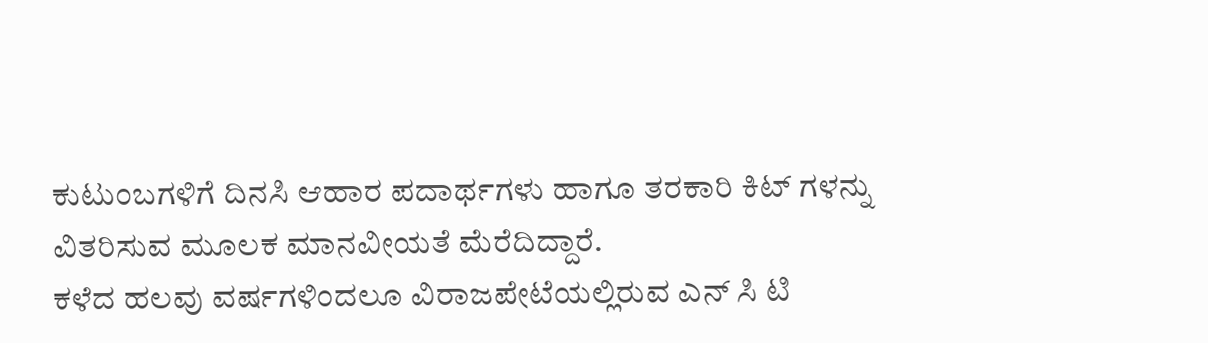ಕುಟುಂಬಗಳಿಗೆ ದಿನಸಿ ಆಹಾರ ಪದಾರ್ಥಗಳು ಹಾಗೂ ತರಕಾರಿ ಕಿಟ್ ಗಳನ್ನು ವಿತರಿಸುವ ಮೂಲಕ ಮಾನವೀಯತೆ ಮೆರೆದಿದ್ದಾರೆ.
ಕಳೆದ ಹಲವು ವರ್ಷಗಳಿಂದಲೂ ವಿರಾಜಪೇಟೆಯಲ್ಲಿರುವ ಎನ್ ಸಿ ಟಿ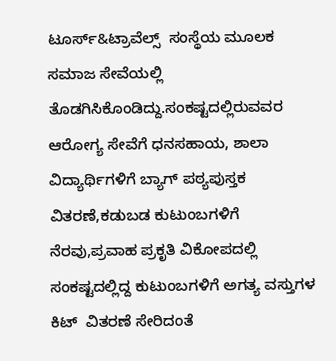ಟೂರ್ಸ್&ಟ್ರಾವೆಲ್ಸ್  ಸಂಸ್ಥೆಯ ಮೂಲಕ  ಸಮಾಜ ಸೇವೆಯಲ್ಲಿ ತೊಡಗಿಸಿಕೊಂಡಿದ್ದು.ಸಂಕಷ್ಟದಲ್ಲಿರುವವರ ಆರೋಗ್ಯ ಸೇವೆಗೆ ಧನಸಹಾಯ, ಶಾಲಾ ವಿದ್ಯಾರ್ಥಿಗಳಿಗೆ ಬ್ಯಾಗ್ ಪಠ್ಯಪುಸ್ತಕ ವಿತರಣೆ,ಕಡುಬಡ ಕುಟುಂಬಗಳಿಗೆ ನೆರವು,ಪ್ರವಾಹ ಪ್ರಕೃತಿ ವಿಕೋಪದಲ್ಲಿ ಸಂಕಷ್ಟದಲ್ಲಿದ್ದ ಕುಟುಂಬಗಳಿಗೆ ಅಗತ್ಯ ವಸ್ತುಗಳ ಕಿಟ್  ವಿತರಣೆ ಸೇರಿದಂತೆ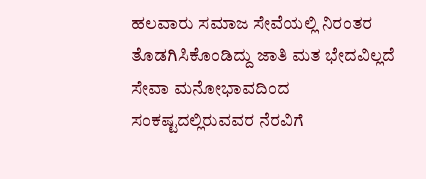ಹಲವಾರು ಸಮಾಜ ಸೇವೆಯಲ್ಲಿ ನಿರಂತರ ತೊಡಗಿಸಿಕೊಂಡಿದ್ದು ಜಾತಿ ಮತ ಭೇದವಿಲ್ಲದೆ ಸೇವಾ ಮನೋಭಾವದಿಂದ ಸಂಕಷ್ಟದಲ್ಲಿರುವವರ ನೆರವಿಗೆ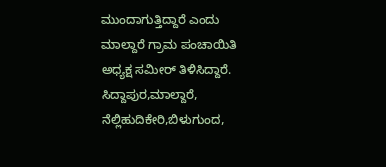ಮುಂದಾಗುತ್ತಿದ್ದಾರೆ ಎಂದು ಮಾಲ್ದಾರೆ ಗ್ರಾಮ ಪಂಚಾಯಿತಿ ಅಧ್ಯಕ್ಷ ಸಮೀರ್ ತಿಳಿಸಿದ್ದಾರೆ.
ಸಿದ್ದಾಪುರ,ಮಾಲ್ದಾರೆ, ನೆಲ್ಲಿಹುದಿಕೇರಿ,ಬಿಳುಗುಂದ,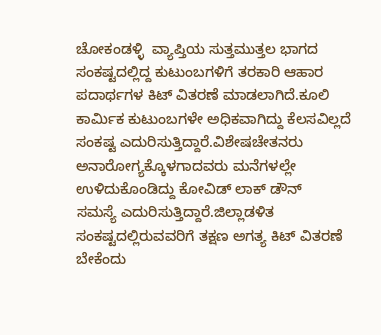ಚೋಕಂಡಳ್ಳಿ  ವ್ಯಾಪ್ತಿಯ ಸುತ್ತಮುತ್ತಲ ಭಾಗದ  ಸಂಕಷ್ಟದಲ್ಲಿದ್ದ ಕುಟುಂಬಗಳಿಗೆ ತರಕಾರಿ ಆಹಾರ ಪದಾರ್ಥಗಳ ಕಿಟ್ ವಿತರಣೆ ಮಾಡಲಾಗಿದೆ.ಕೂಲಿ ಕಾರ್ಮಿಕ ಕುಟುಂಬಗಳೇ ಅಧಿಕವಾಗಿದ್ದು ಕೆಲಸವಿಲ್ಲದೆ ಸಂಕಷ್ಟ ಎದುರಿಸುತ್ತಿದ್ದಾರೆ.ವಿಶೇಷಚೇತನರು ಅನಾರೋಗ್ಯಕ್ಕೊಳಗಾದವರು ಮನೆಗಳಲ್ಲೇ ಉಳಿದುಕೊಂಡಿದ್ದು ಕೋವಿಡ್ ಲಾಕ್ ಡೌನ್   ಸಮಸ್ಯೆ ಎದುರಿಸುತ್ತಿದ್ದಾರೆ.ಜಿಲ್ಲಾಡಳಿತ ಸಂಕಷ್ಟದಲ್ಲಿರುವವರಿಗೆ ತಕ್ಷಣ ಅಗತ್ಯ ಕಿಟ್ ವಿತರಣೆ ಬೇಕೆಂದು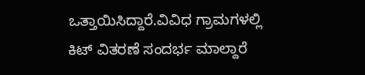ಒತ್ತಾಯಿಸಿದ್ದಾರೆ.ವಿವಿಧ ಗ್ರಾಮಗಳಲ್ಲಿ ಕಿಟ್ ವಿತರಣೆ ಸಂದರ್ಭ ಮಾಲ್ದಾರೆ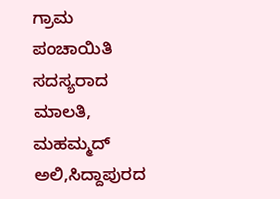ಗ್ರಾಮ ಪಂಚಾಯಿತಿ ಸದಸ್ಯರಾದ ಮಾಲತಿ, ಮಹಮ್ಮದ್ ಅಲಿ,ಸಿದ್ದಾಪುರದ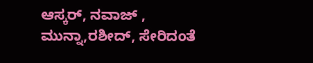ಆಸ್ಕರ್, ನವಾಜ್ , ಮುನ್ನಾ,ರಶೀದ್, ಸೇರಿದಂತೆ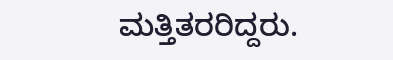ಮತ್ತಿತರರಿದ್ದರು.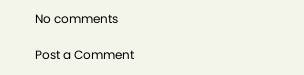No comments

Post a Comment